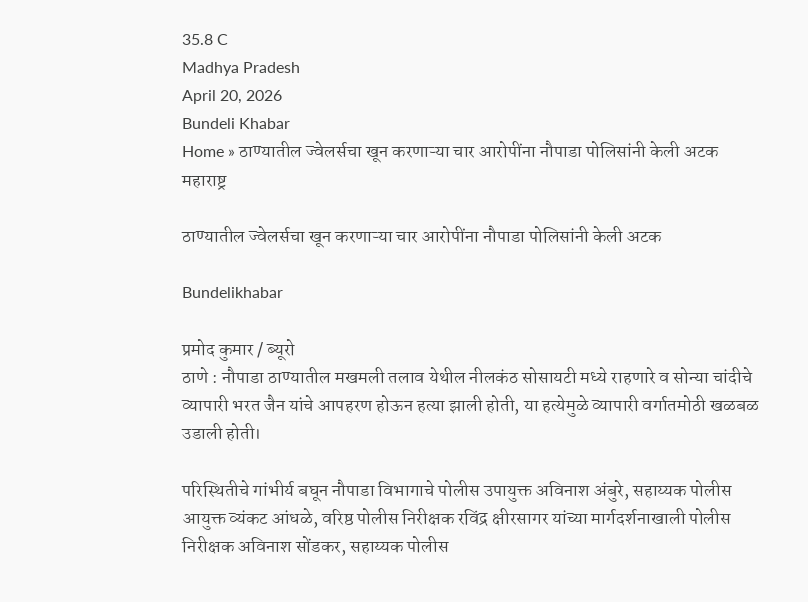35.8 C
Madhya Pradesh
April 20, 2026
Bundeli Khabar
Home » ठाण्यातील ज्वेलर्सचा खून करणाऱ्या चार आरोपींना नौपाडा पोलिसांनी केली अटक
महाराष्ट्र

ठाण्यातील ज्वेलर्सचा खून करणाऱ्या चार आरोपींना नौपाडा पोलिसांनी केली अटक

Bundelikhabar

प्रमोद कुमार / ब्यूरो
ठाणे : नौपाडा ठाण्यातील मखमली तलाव येथील नीलकंठ सोसायटी मध्ये राहणारे व सोन्या चांदीचे व्यापारी भरत जैन यांचे आपहरण होऊन हत्या झाली होती, या हत्येमुळे व्यापारी वर्गातमोठी खळबळ उडाली होती।

परिस्थितीचे गांभीर्य बघून नौपाडा विभागाचे पोलीस उपायुक्त अविनाश अंबुरे, सहाय्यक पोलीस आयुक्त व्यंकट आंधळे, वरिष्ठ पोलीस निरीक्षक रविंद्र क्षीरसागर यांच्या मार्गदर्शनाखाली पोलीस निरीक्षक अविनाश सोंडकर, सहाय्यक पोलीस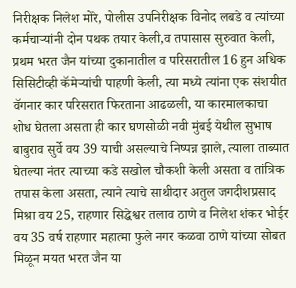निरीक्षक निलेश मोरे, पोलीस उपनिरीक्षक विनोद लबडे व त्यांच्या कर्मचाऱ्यांनी दोन पथक तयार केली,व तपासास सुरुवात केली, प्रथम भरत जैन यांच्या दुकानातील व परिसरातील 16 हुन अधिक सिसिटीव्ही कॅमेऱ्यांची पाहणी केली, त्या मध्ये त्यांना एक संशयीत वॅगनार कार परिसरात फिरताना आढळली, या कारमालकाचा शोध घेतला असता ही कार घणसोळी नवी मुंबई येथील सुभाष बाबुराव सुर्वे वय 39 याची असल्याचे निष्पन्न झाले, त्याला ताब्यात घेतल्या नंतर त्याच्या कडे सखोल चौकशी केली असता व तांत्रिक तपास केला असता, त्याने त्याचे साथीदार अतुल जगदीशप्रसाद मिश्रा वय 25, राहणार सिद्धेश्वर तलाव ठाणे व निलेश शंकर भोईर वय 35 वर्ष राहणार महात्मा फुले नगर कळवा ठाणे यांच्या सोबत मिळून मयत भरत जैन या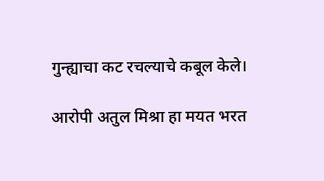गुन्ह्याचा कट रचल्याचे कबूल केले।

आरोपी अतुल मिश्रा हा मयत भरत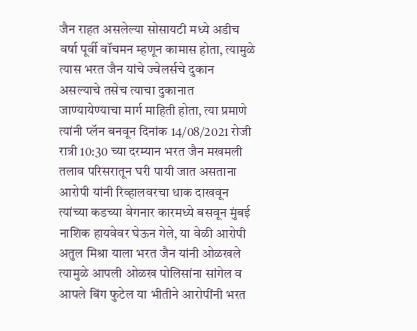जैन राहत असलेल्या सोसायटी मध्ये अडीच वर्षा पूर्वी वॉचमन म्हणून कामास होता, त्यामुळे त्यास भरत जैन यांचे ज्वेलर्सचे दुकान असल्याचे तसेच त्याचा दुकानात जाण्यायेण्याचा मार्ग माहिती होता, त्या प्रमाणे त्यांनी प्लॅन बनवून दिनांक 14/08/2021 रोजी रात्री 10:30 च्या दरम्यान भरत जैन मखमली तलाव परिसरातून घरी पायी जात असताना आरोपी यांनी रिव्हालवरचा धाक दाखवून त्यांच्या कडच्या वेगनार कारमध्ये बसवून मुंबई नाशिक हायवेवर घेऊन गेले, या वेळी आरोपी अतुल मिश्रा याला भरत जैन यांनी ओळखले त्यामुळे आपली ओळख पोलिसांना सांगेल व आपले बिंग फुटेल या भीतीने आरोपींनी भरत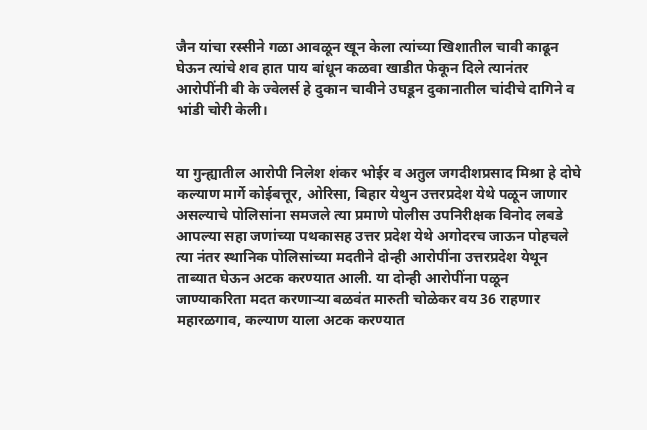जैन यांचा रस्सीने गळा आवळून खून केला त्यांच्या खिशातील चावी काढून घेऊन त्यांचे शव हात पाय बांधून कळवा खाडीत फेकून दिले त्यानंतर आरोपींनी बी के ज्वेलर्स हे दुकान चावीने उघडून दुकानातील चांदीचे दागिने व भांडी चोरी केली।


या गुन्ह्यातील आरोपी निलेश शंकर भोईर व अतुल जगदीशप्रसाद मिश्रा हे दोघे कल्याण मार्गे कोईबत्तूर, ओरिसा, बिहार येथुन उत्तरप्रदेश येथे पळून जाणार असल्याचे पोलिसांना समजले त्या प्रमाणे पोलीस उपनिरीक्षक विनोद लबडे आपल्या सहा जणांच्या पथकासह उत्तर प्रदेश येथे अगोदरच जाऊन पोहचले त्या नंतर स्थानिक पोलिसांच्या मदतीने दोन्ही आरोपींना उत्तरप्रदेश येथून ताब्यात घेऊन अटक करण्यात आली. या दोन्ही आरोपींना पळून जाण्याकरिता मदत करणाऱ्या बळवंत मारुती चोळेकर वय 36 राहणार महारळगाव, कल्याण याला अटक करण्यात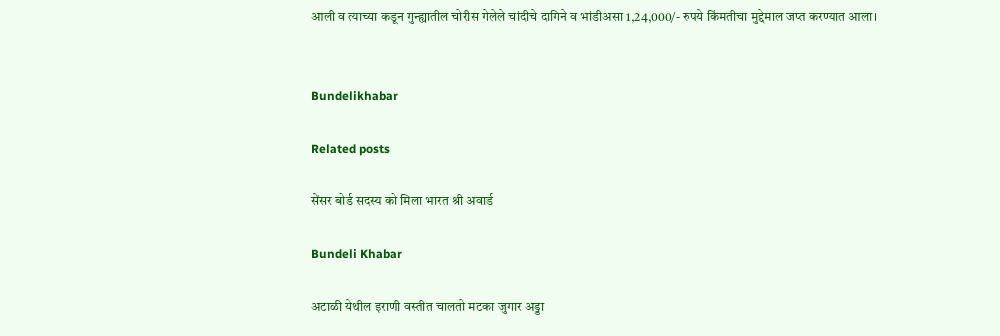आली व त्याच्या कडून गुन्ह्यातील चोरीस गेलेले चांदीचे दागिने व भांडीअसा 1,24,000/- रुपये किंमतीचा मुद्देमाल जप्त करण्यात आला।


Bundelikhabar

Related posts

सेंसर बोर्ड सदस्य को मिला भारत श्री अवार्ड

Bundeli Khabar

अटाळी येथील इराणी वस्तीत चालतो मटका जुगार अड्डा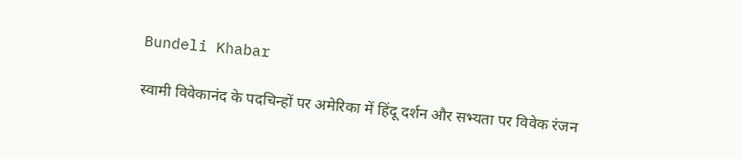Bundeli Khabar

स्वामी विवेकानंद के पदचिन्हों पर अमेरिका में हिंदू दर्शन और सभ्यता पर विवेक रंजन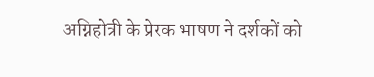अग्निहोत्री के प्रेरक भाषण ने दर्शकों को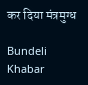कर दिया मंत्रमुग्ध

Bundeli Khabar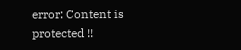error: Content is protected !!